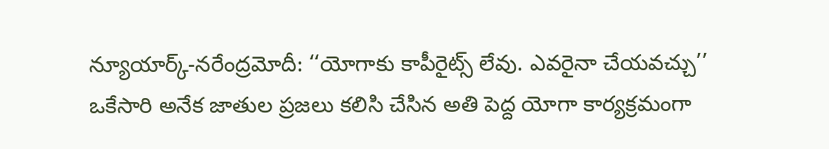న్యూయార్క్-నరేంద్రమోదీ: ‘‘యోగాకు కాపీరైట్స్ లేవు. ఎవరైనా చేయవచ్చు’’
ఒకేసారి అనేక జాతుల ప్రజలు కలిసి చేసిన అతి పెద్ద యోగా కార్యక్రమంగా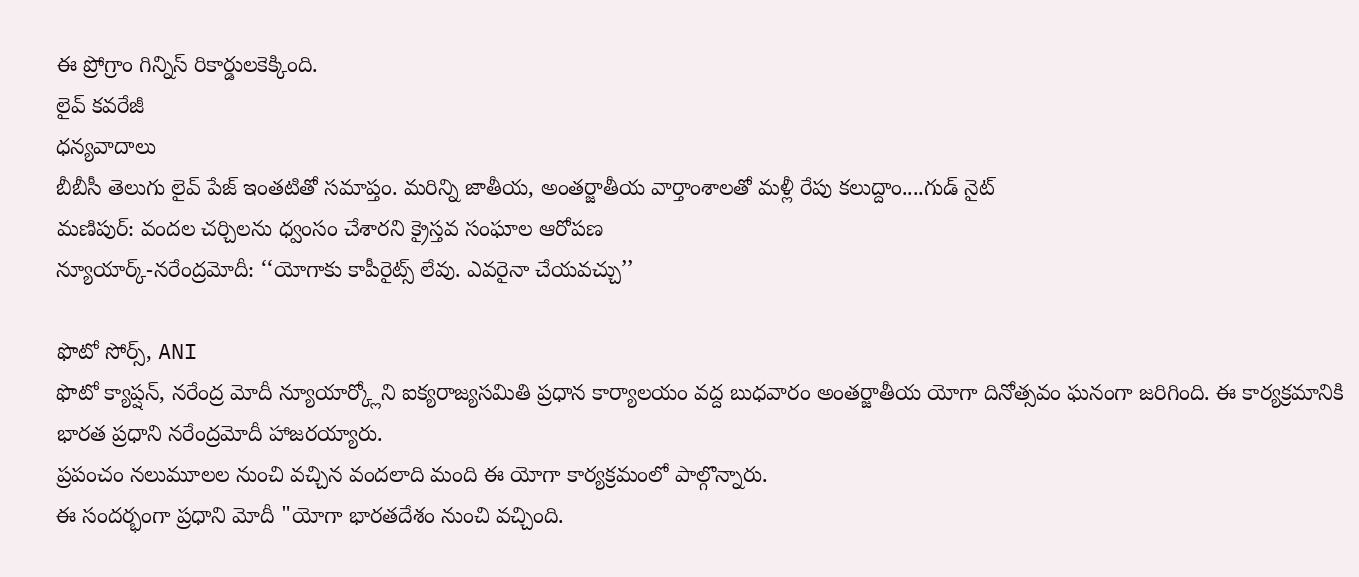ఈ ప్రోగ్రాం గిన్నిస్ రికార్డులకెక్కింది.
లైవ్ కవరేజీ
ధన్యవాదాలు
బీబీసీ తెలుగు లైవ్ పేజ్ ఇంతటితో సమాప్తం. మరిన్ని జాతీయ, అంతర్జాతీయ వార్తాంశాలతో మళ్లీ రేపు కలుద్దాం....గుడ్ నైట్
మణిపుర్: వందల చర్చిలను ధ్వంసం చేశారని క్రైస్తవ సంఘాల ఆరోపణ
న్యూయార్క్-నరేంద్రమోదీ: ‘‘యోగాకు కాపీరైట్స్ లేవు. ఎవరైనా చేయవచ్చు’’

ఫొటో సోర్స్, ANI
ఫొటో క్యాప్షన్, నరేంద్ర మోదీ న్యూయార్క్లోని ఐక్యరాజ్యసమితి ప్రధాన కార్యాలయం వద్ద బుధవారం అంతర్జాతీయ యోగా దినోత్సవం ఘనంగా జరిగింది. ఈ కార్యక్రమానికి భారత ప్రధాని నరేంద్రమోదీ హాజరయ్యారు.
ప్రపంచం నలుమూలల నుంచి వచ్చిన వందలాది మంది ఈ యోగా కార్యక్రమంలో పాల్గొన్నారు.
ఈ సందర్భంగా ప్రధాని మోదీ "యోగా భారతదేశం నుంచి వచ్చింది.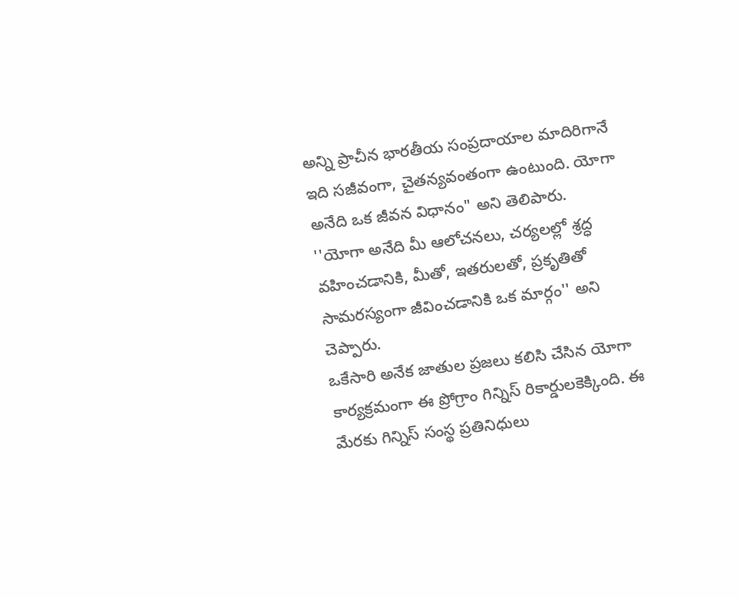అన్ని ప్రాచీన భారతీయ సంప్రదాయాల మాదిరిగానే ఇది సజీవంగా, చైతన్యవంతంగా ఉంటుంది. యోగా అనేది ఒక జీవన విధానం" అని తెలిపారు.
''యోగా అనేది మీ ఆలోచనలు, చర్యలల్లో శ్రద్ధ వహించడానికి, మీతో, ఇతరులతో, ప్రకృతితో సామరస్యంగా జీవించడానికి ఒక మార్గం'' అని చెప్పారు.
ఒకేసారి అనేక జాతుల ప్రజలు కలిసి చేసిన యోగా కార్యక్రమంగా ఈ ప్రోగ్రాం గిన్నిస్ రికార్డులకెక్కింది. ఈ మేరకు గిన్నిస్ సంస్థ ప్రతినిధులు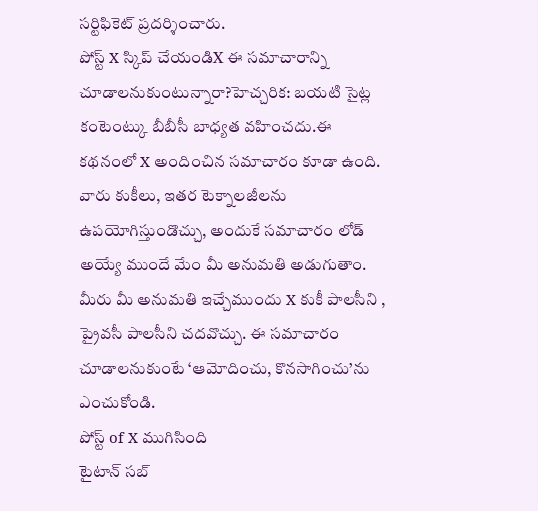సర్టిఫికెట్ ప్రదర్శించారు.
పోస్ట్ X స్కిప్ చేయండిX ఈ సమాచారాన్ని చూడాలనుకుంటున్నారా?హెచ్చరిక: బయటి సైట్ల కంటెంట్కు బీబీసీ బాధ్యత వహించదు.ఈ కథనంలో X అందించిన సమాచారం కూడా ఉంది. వారు కుకీలు, ఇతర టెక్నాలజీలను ఉపయోగిస్తుండొచ్చు, అందుకే సమాచారం లోడ్ అయ్యే ముందే మేం మీ అనుమతి అడుగుతాం. మీరు మీ అనుమతి ఇచ్చేముందు X కుకీ పాలసీని , ప్రైవసీ పాలసీని చదవొచ్చు. ఈ సమాచారం చూడాలనుకుంటే ‘ఆమోదించు, కొనసాగించు’ను ఎంచుకోండి.
పోస్ట్ of X ముగిసింది
టైటాన్ సబ్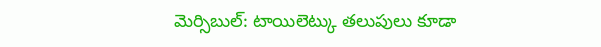మెర్సిబుల్: టాయిలెట్కు తలుపులు కూడా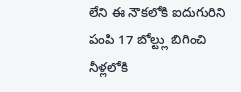లేని ఈ నౌకలోకి ఐదుగురిని పంపి 17 బోల్ట్లు బిగించి నీళ్లలోకి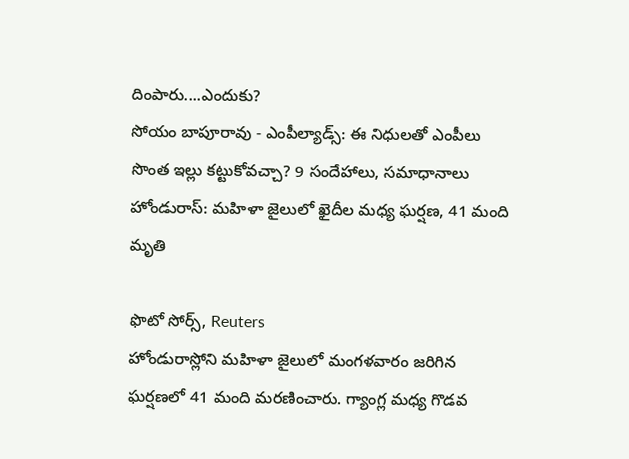దింపారు....ఎందుకు?
సోయం బాపూరావు - ఎంపీల్యాడ్స్: ఈ నిధులతో ఎంపీలు సొంత ఇల్లు కట్టుకోవచ్చా? 9 సందేహాలు, సమాధానాలు
హోండురాస్: మహిళా జైలులో ఖైదీల మధ్య ఘర్షణ, 41 మంది మృతి

ఫొటో సోర్స్, Reuters
హోండురాస్లోని మహిళా జైలులో మంగళవారం జరిగిన ఘర్షణలో 41 మంది మరణించారు. గ్యాంగ్ల మధ్య గొడవ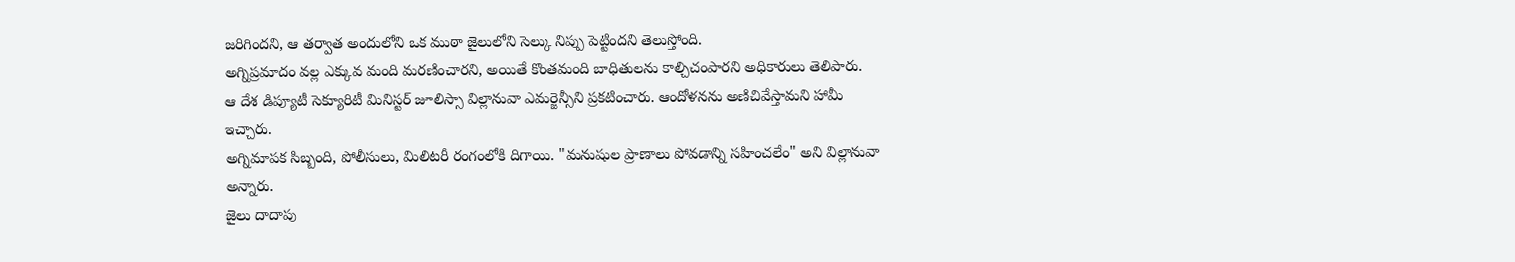జరిగిందని, ఆ తర్వాత అందులోని ఒక ముఠా జైలులోని సెల్కు నిప్పు పెట్టిందని తెలుస్తోంది.
అగ్నిప్రమాదం వల్ల ఎక్కువ మంది మరణించారని, అయితే కొంతమంది బాధితులను కాల్చిచంపారని అధికారులు తెలిపారు.
ఆ దేశ డిప్యూటీ సెక్యూరిటీ మినిస్టర్ జూలిస్సా విల్లానువా ఎమర్జెన్సీని ప్రకటించారు. ఆందోళనను అణిచివేస్తామని హామీ ఇచ్చారు.
అగ్నిమాపక సిబ్బంది, పోలీసులు, మిలిటరీ రంగంలోకి దిగాయి. "మనుషుల ప్రాణాలు పోవడాన్ని సహించలేం" అని విల్లానువా అన్నారు.
జైలు దాదాపు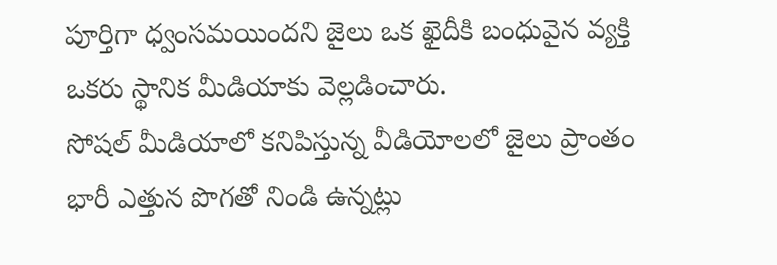పూర్తిగా ధ్వంసమయిందని జైలు ఒక ఖైదీకి బంధువైన వ్యక్తి ఒకరు స్థానిక మీడియాకు వెల్లడించారు.
సోషల్ మీడియాలో కనిపిస్తున్న వీడియోలలో జైలు ప్రాంతం భారీ ఎత్తున పొగతో నిండి ఉన్నట్లు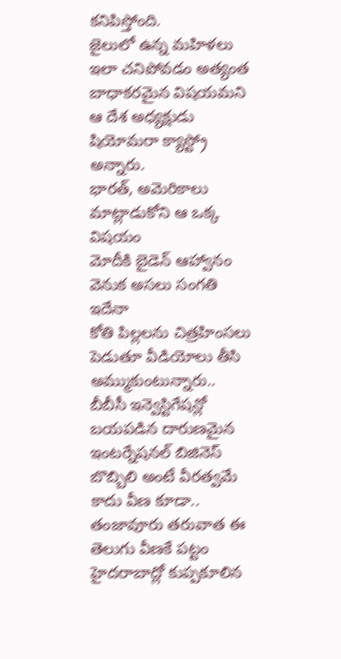కనిపిస్తోంది.
జైలులో ఉన్న మహిళలు ఇలా చనిపోవడం అత్యంత బాధాకరమైన విషయమని ఆ దేశ అధ్యక్షుడు షియోమరా క్యాస్ట్రో అన్నారు.
భారత్, అమెరికాలు మాట్లాడుకోని ఆ ఒక్క విషయం
మోదీకి బైడెన్ ఆహ్వానం వెనుక అసలు సంగతి ఇదేనా
కోతి పిల్లలను చిత్రహింసలు పెడుతూ వీడియోలు తీసి అమ్ముకుంటున్నారు.. బీబీసీ ఇన్వెస్టిగేషన్లో బయపడిన దారుణమైన ఇంటర్నేషనల్ బిజినెస్
బొబ్బిలి అంటే వీరత్వమే కాదు వీణ కూడా.. తంజావూరు తరువాత ఈ తెలుగు వీణకే పట్టం
హైదరాబాద్లో కుప్పకూలిన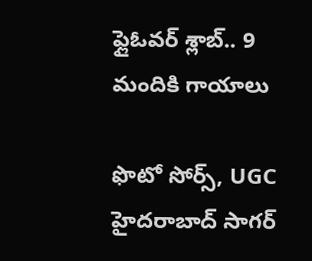ఫ్లైఓవర్ శ్లాబ్.. 9 మందికి గాయాలు

ఫొటో సోర్స్, UGC
హైదరాబాద్ సాగర్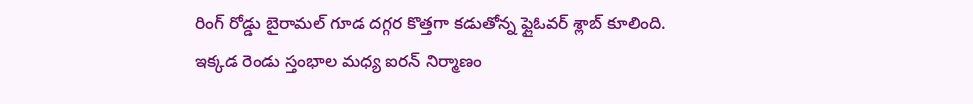రింగ్ రోడ్డు బైరామల్ గూడ దగ్గర కొత్తగా కడుతోన్న ఫ్లైఓవర్ శ్లాబ్ కూలింది.
ఇక్కడ రెండు స్తంభాల మధ్య ఐరన్ నిర్మాణం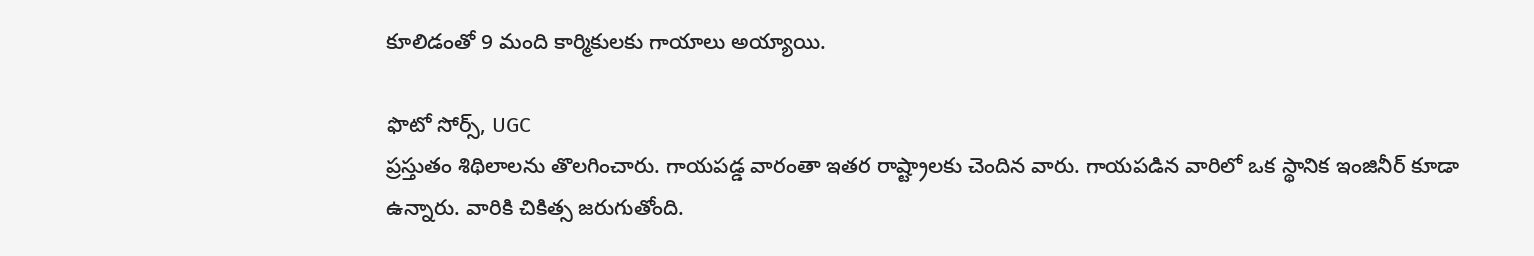కూలిడంతో 9 మంది కార్మికులకు గాయాలు అయ్యాయి.

ఫొటో సోర్స్, UGC
ప్రస్తుతం శిథిలాలను తొలగించారు. గాయపడ్డ వారంతా ఇతర రాష్ట్రాలకు చెందిన వారు. గాయపడిన వారిలో ఒక స్థానిక ఇంజినీర్ కూడా ఉన్నారు. వారికి చికిత్స జరుగుతోంది.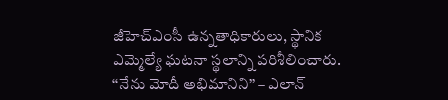జీహెచ్ఎంసీ ఉన్నతాధికారులు, స్థానిక ఎమ్మెల్యే ఘటనా స్థలాన్ని పరిశీలించారు.
‘‘నేను మోదీ అభిమానిని’’ – ఎలాన్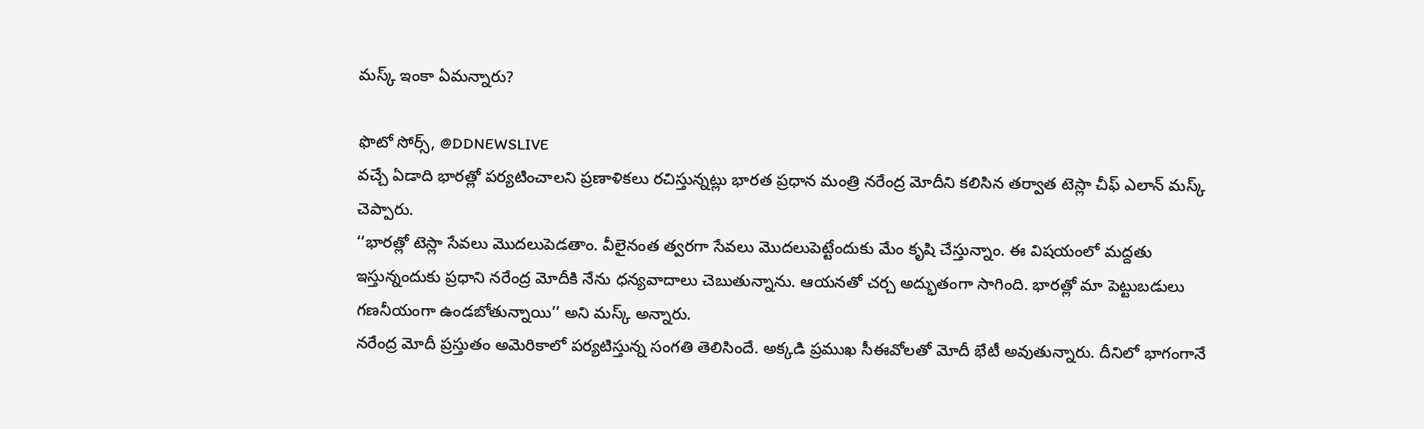మస్క్ ఇంకా ఏమన్నారు?

ఫొటో సోర్స్, @DDNEWSLIVE
వచ్చే ఏడాది భారత్లో పర్యటించాలని ప్రణాళికలు రచిస్తున్నట్లు భారత ప్రధాన మంత్రి నరేంద్ర మోదీని కలిసిన తర్వాత టెస్లా చీఫ్ ఎలాన్ మస్క్ చెప్పారు.
‘‘భారత్లో టెస్లా సేవలు మొదలుపెడతాం. వీలైనంత త్వరగా సేవలు మొదలుపెట్టేందుకు మేం కృషి చేస్తున్నాం. ఈ విషయంలో మద్దతు ఇస్తున్నందుకు ప్రధాని నరేంద్ర మోదీకి నేను ధన్యవాదాలు చెబుతున్నాను. ఆయనతో చర్చ అద్భుతంగా సాగింది. భారత్లో మా పెట్టుబడులు గణనీయంగా ఉండబోతున్నాయి’’ అని మస్క్ అన్నారు.
నరేంద్ర మోదీ ప్రస్తుతం అమెరికాలో పర్యటిస్తున్న సంగతి తెలిసిందే. అక్కడి ప్రముఖ సీఈవోలతో మోదీ భేటీ అవుతున్నారు. దీనిలో భాగంగానే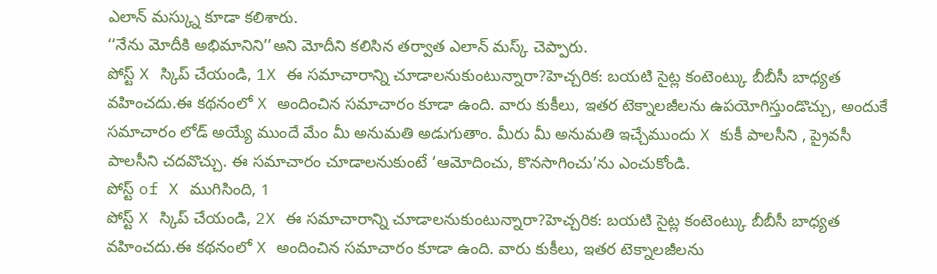ఎలాన్ మస్క్ను కూడా కలిశారు.
‘‘నేను మోదీకి అభిమానిని’’అని మోదీని కలిసిన తర్వాత ఎలాన్ మస్క్ చెప్పారు.
పోస్ట్ X స్కిప్ చేయండి, 1X ఈ సమాచారాన్ని చూడాలనుకుంటున్నారా?హెచ్చరిక: బయటి సైట్ల కంటెంట్కు బీబీసీ బాధ్యత వహించదు.ఈ కథనంలో X అందించిన సమాచారం కూడా ఉంది. వారు కుకీలు, ఇతర టెక్నాలజీలను ఉపయోగిస్తుండొచ్చు, అందుకే సమాచారం లోడ్ అయ్యే ముందే మేం మీ అనుమతి అడుగుతాం. మీరు మీ అనుమతి ఇచ్చేముందు X కుకీ పాలసీని , ప్రైవసీ పాలసీని చదవొచ్చు. ఈ సమాచారం చూడాలనుకుంటే ‘ఆమోదించు, కొనసాగించు’ను ఎంచుకోండి.
పోస్ట్ of X ముగిసింది, 1
పోస్ట్ X స్కిప్ చేయండి, 2X ఈ సమాచారాన్ని చూడాలనుకుంటున్నారా?హెచ్చరిక: బయటి సైట్ల కంటెంట్కు బీబీసీ బాధ్యత వహించదు.ఈ కథనంలో X అందించిన సమాచారం కూడా ఉంది. వారు కుకీలు, ఇతర టెక్నాలజీలను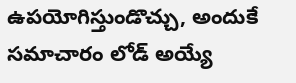ఉపయోగిస్తుండొచ్చు, అందుకే సమాచారం లోడ్ అయ్యే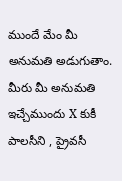ముందే మేం మీ అనుమతి అడుగుతాం. మీరు మీ అనుమతి ఇచ్చేముందు X కుకీ పాలసీని , ప్రైవసీ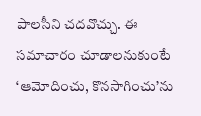పాలసీని చదవొచ్చు. ఈ సమాచారం చూడాలనుకుంటే ‘ఆమోదించు, కొనసాగించు’ను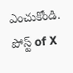ఎంచుకోండి.
పోస్ట్ of X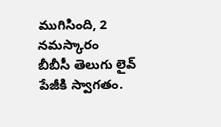ముగిసింది, 2
నమస్కారం
బీబీసీ తెలుగు లైవ్ పేజీకి స్వాగతం.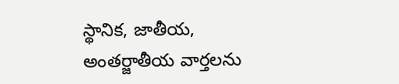స్థానిక, జాతీయ, అంతర్జాతీయ వార్తలను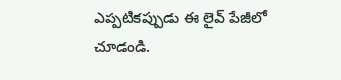ఎప్పటికప్పుడు ఈ లైవ్ పేజీలో చూడండి.